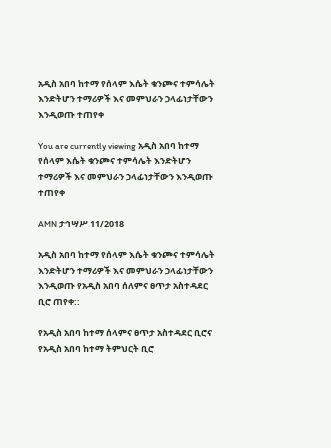አዲስ አበባ ከተማ የሰላም እሴት ቁንጮና ተምሳሌት እንድትሆን ተማሪዎች እና መምህራን ኃላፊነታቸውን እንዲወጡ ተጠየቀ

You are currently viewing አዲስ አበባ ከተማ የሰላም እሴት ቁንጮና ተምሳሌት እንድትሆን ተማሪዎች እና መምህራን ኃላፊነታቸውን እንዲወጡ ተጠየቀ

AMN ታኅሣሥ 11/2018

አዲስ አበባ ከተማ የሰላም እሴት ቁንጮና ተምሳሌት እንድትሆን ተማሪዎች እና መምህራን ኃላፊነታቸውን እንዲወጡ የአዲስ አበባ ሰለምና ፀጥታ አስተዳደር ቢሮ ጠየቀ::

የአዲስ አበባ ከተማ ሰላምና ፀጥታ አስተዳደር ቢሮና የአዲስ አበባ ከተማ ትምህርት ቢሮ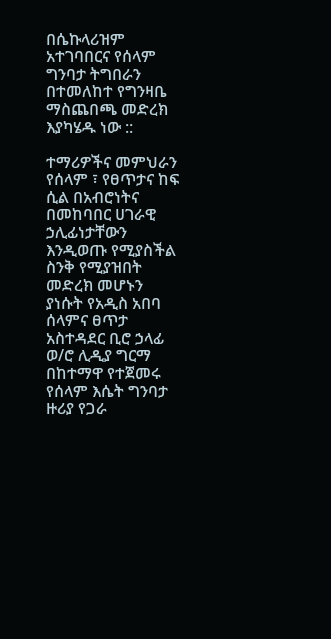በሴኩላሪዝም አተገባበርና የሰላም ግንባታ ትግበራን በተመለከተ የግንዛቤ ማስጨበጫ መድረክ እያካሄዱ ነው ::

ተማሪዎችና መምህራን የሰላም ፣ የፀጥታና ከፍ ሲል በአብሮነትና በመከባበር ሀገራዊ ኃሊፊነታቸውን እንዲወጡ የሚያስችል ስንቅ የሚያዝበት መድረክ መሆኑን ያነሱት የአዲስ አበባ ሰላምና ፀጥታ አስተዳደር ቢሮ ኃላፊ ወ/ሮ ሊዲያ ግርማ በከተማዋ የተጀመሩ የሰላም እሴት ግንባታ ዙሪያ የጋራ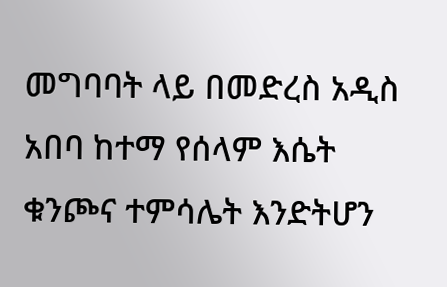መግባባት ላይ በመድረስ አዲስ አበባ ከተማ የሰላም እሴት ቁንጮና ተምሳሌት እንድትሆን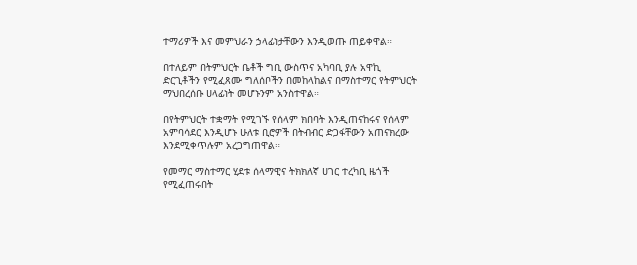ተማሪዎች እና መምህራን ኃላፊነታቸውን እንዲወጡ ጠይቀዋል።

በተለይም በትምህርት ቤቶች ግቢ ውስጥና አካባቢ ያሉ አዋኪ ድርጊቶችን የሚፈጸሙ ግለሰቦችን በመከላከልና በማስተማር የትምህርት ማህበረሰቡ ሀላፊነት መሆኑንም አንስተዋል።

በየትምህርት ተቋማት የሚገኙ የሰላም ክበባት እንዲጠናከሩና የሰላም አምባሳደር እንዲሆኑ ሁለቱ ቢሮዎች በትብብር ድጋፋቸውን አጠናክረው እንደሚቀጥሉም አረጋግጠዋል።

የመማር ማስተማር ሂደቱ ሰላማዊና ትክክለኛ ሀገር ተረካቢ ዜጎች የሚፈጠሩበት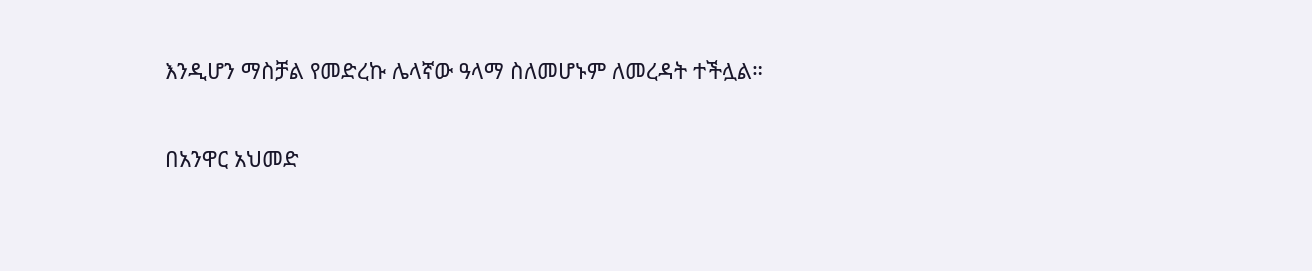እንዲሆን ማስቻል የመድረኩ ሌላኛው ዓላማ ስለመሆኑም ለመረዳት ተችሏል።

በአንዋር አህመድ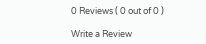0 Reviews ( 0 out of 0 )

Write a Review